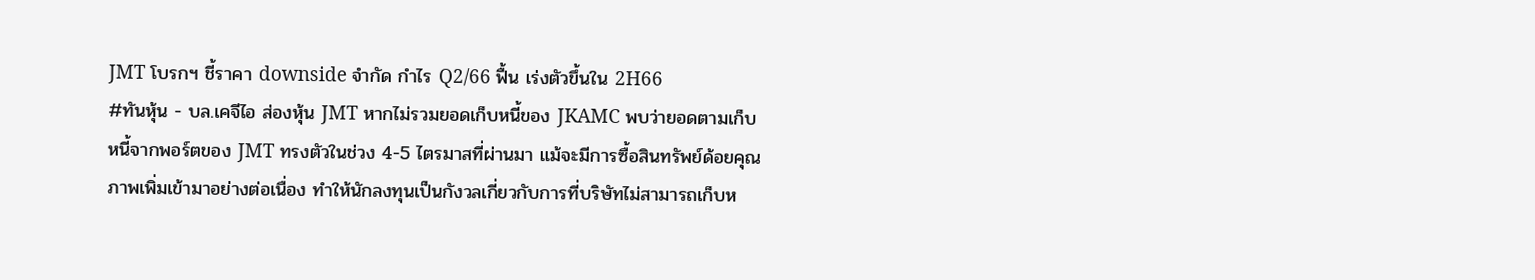JMT โบรกฯ ชี้ราคา downside จำกัด กำไร Q2/66 ฟื้น เร่งตัวขึ้นใน 2H66
#ทันหุ้น - บล.เคจีไอ ส่องหุ้น JMT หากไม่รวมยอดเก็บหนี้ของ JKAMC พบว่ายอดตามเก็บหนี้จากพอร์ตของ JMT ทรงตัวในช่วง 4-5 ไตรมาสที่ผ่านมา แม้จะมีการซื้อสินทรัพย์ด้อยคุณภาพเพิ่มเข้ามาอย่างต่อเนื่อง ทำให้นักลงทุนเป็นกังวลเกี่ยวกับการที่บริษัทไม่สามารถเก็บห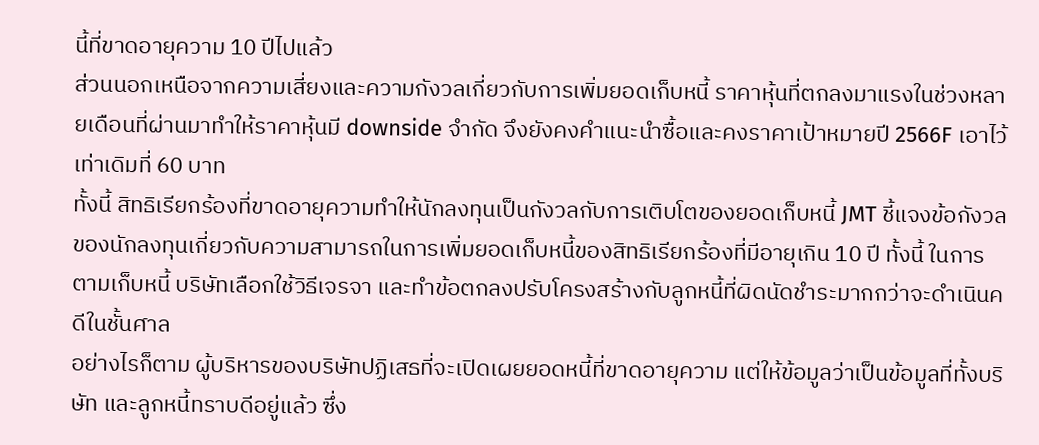นี้ที่ขาดอายุความ 10 ปีไปแล้ว
ส่วนนอกเหนือจากความเสี่ยงและความกังวลเกี่ยวกับการเพิ่มยอดเก็บหนี้ ราคาหุ้นที่ตกลงมาแรงในช่วงหลายเดือนที่ผ่านมาทำให้ราคาหุ้นมี downside จำกัด จึงยังคงคำแนะนำซื้อและคงราคาเป้าหมายปี 2566F เอาไว้เท่าเดิมที่ 60 บาท
ทั้งนี้ สิทธิเรียกร้องที่ขาดอายุความทำให้นักลงทุนเป็นกังวลกับการเติบโตของยอดเก็บหนี้ JMT ชี้แจงข้อกังวลของนักลงทุนเกี่ยวกับความสามารถในการเพิ่มยอดเก็บหนี้ของสิทธิเรียกร้องที่มีอายุเกิน 10 ปี ทั้งนี้ ในการตามเก็บหนี้ บริษัทเลือกใช้วิธีเจรจา และทำข้อตกลงปรับโครงสร้างกับลูกหนี้ที่ผิดนัดชำระมากกว่าจะดำเนินคดีในชั้นศาล
อย่างไรก็ตาม ผู้บริหารของบริษัทปฏิเสธที่จะเปิดเผยยอดหนี้ที่ขาดอายุความ แต่ให้ข้อมูลว่าเป็นข้อมูลที่ทั้งบริษัท และลูกหนี้ทราบดีอยู่แล้ว ซึ่ง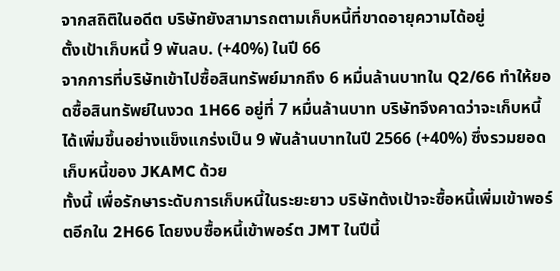จากสถิติในอดีต บริษัทยังสามารถตามเก็บหนี้ที่ขาดอายุความได้อยู่
ตั้งเป้าเก็บหนี้ 9 พันลบ. (+40%) ในปี 66
จากการที่บริษัทเข้าไปซื้อสินทรัพย์มากถึง 6 หมื่นล้านบาทใน Q2/66 ทำให้ยอดซื้อสินทรัพย์ในงวด 1H66 อยู่ที่ 7 หมื่นล้านบาท บริษัทจึงคาดว่าจะเก็บหนี้ได้เพิ่มขึ้นอย่างแข็งแกร่งเป็น 9 พันล้านบาทในปี 2566 (+40%) ซึ่งรวมยอดเก็บหนี้ของ JKAMC ด้วย
ทั้งนี้ เพื่อรักษาระดับการเก็บหนี้ในระยะยาว บริษัทต้งเป้าจะซื้อหนี้เพิ่มเข้าพอร์ตอีกใน 2H66 โดยงบซื้อหนี้เข้าพอร์ต JMT ในปีนี้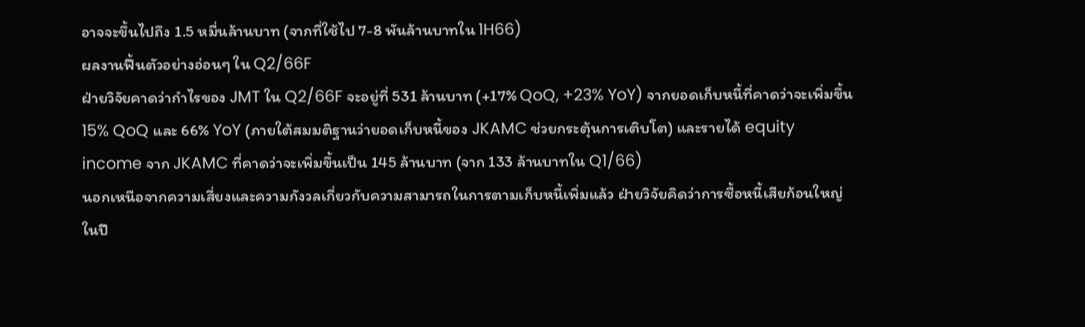อาจจะขึ้นไปถึง 1.5 หมื่นล้านบาท (จากที่ใช้ไป 7-8 พันล้านบาทใน 1H66)
ผลงานฟื้นตัวอย่างอ่อนๆ ใน Q2/66F
ฝ่ายวิจัยคาดว่ากำไรของ JMT ใน Q2/66F จะอยู่ที่ 531 ล้านบาท (+17% QoQ, +23% YoY) จากยอดเก็บหนี้ที่คาดว่าจะเพิ่มขึ้น 15% QoQ และ 66% YoY (ภายใต้สมมติฐานว่ายอดเก็บหนี้ของ JKAMC ช่วยกระตุ้นการเติบโต) และรายได้ equity income จาก JKAMC ที่คาดว่าจะเพิ่มขึ้นเป็น 145 ล้านบาท (จาก 133 ล้านบาทใน Q1/66)
นอกเหนือจากความเสี่ยงและความกังวลเกี่ยวกับความสามารถในการตามเก็บหนี้เพิ่มแล้ว ฝ่ายวิจัยคิดว่าการซื้อหนี้เสียก้อนใหญ่ในปี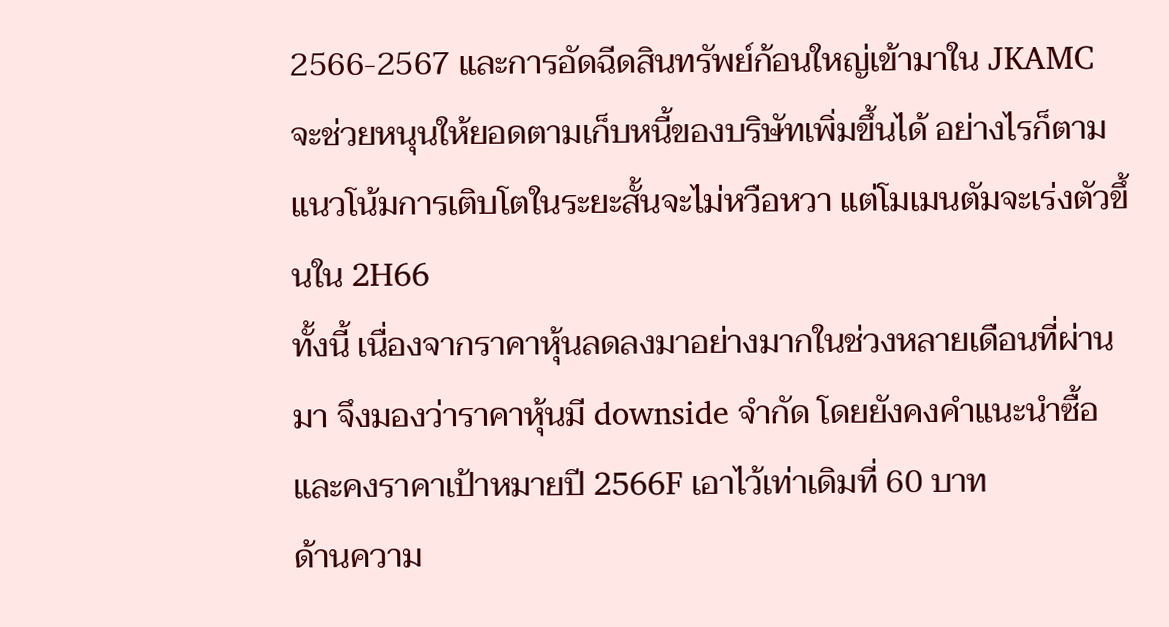2566-2567 และการอัดฉีดสินทรัพย์ก้อนใหญ่เข้ามาใน JKAMC จะช่วยหนุนให้ยอดตามเก็บหนี้ของบริษัทเพิ่มขึ้นได้ อย่างไรก็ตาม แนวโน้มการเติบโตในระยะสั้นจะไม่หวือหวา แต่โมเมนตัมจะเร่งตัวขึ้นใน 2H66
ทั้งนี้ เนื่องจากราคาหุ้นลดลงมาอย่างมากในช่วงหลายเดือนที่ผ่านมา จึงมองว่าราคาหุ้นมี downside จำกัด โดยยังคงคำแนะนำซื้อ และคงราคาเป้าหมายปี 2566F เอาไว้เท่าเดิมที่ 60 บาท
ด้านความ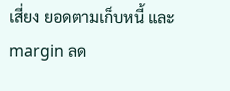เสี่ยง ยอดตามเก็บหนี้ และ margin ลด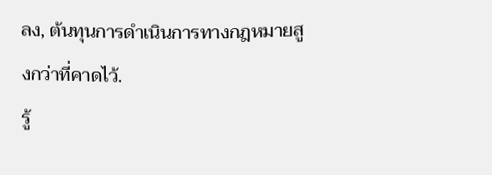ลง, ต้นทุนการดำเนินการทางกฎหมายสูงกว่าที่คาดไว้.
รู้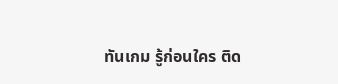ทันเกม รู้ก่อนใคร ติด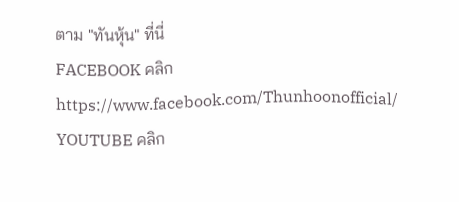ตาม "ทันหุ้น" ที่นี่
FACEBOOK คลิก https://www.facebook.com/Thunhoonofficial/
YOUTUBE คลิก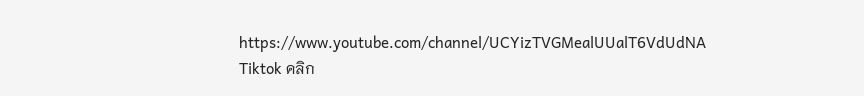https://www.youtube.com/channel/UCYizTVGMealUUalT6VdUdNA
Tiktok คลิก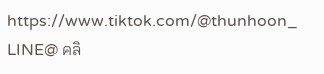https://www.tiktok.com/@thunhoon_
LINE@ คลิ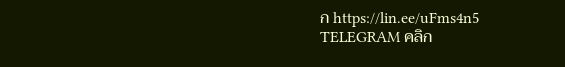ก https://lin.ee/uFms4n5
TELEGRAM คลิก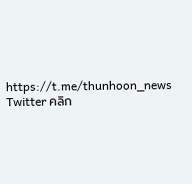https://t.me/thunhoon_news
Twitter คลิก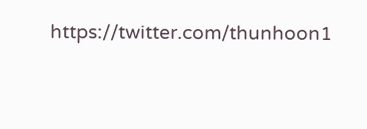https://twitter.com/thunhoon1